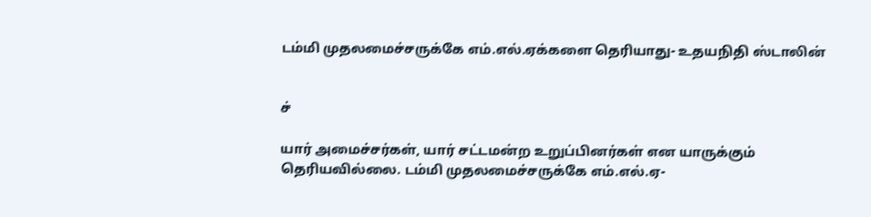டம்மி முதலமைச்சருக்கே எம்.எல்.ஏக்களை தெரியாது- உதயநிதி ஸ்டாலின்


ச்

யார் அமைச்சர்கள், யார் சட்டமன்ற உறுப்பினர்கள் என யாருக்கும் தெரியவில்லை. டம்மி முதலமைச்சருக்கே எம்.எல்.ஏ-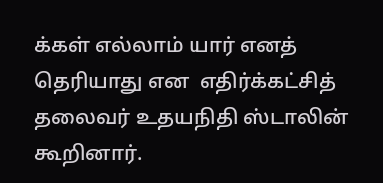க்கள் எல்லாம் யார் எனத் தெரியாது என  எதிர்க்கட்சித் தலைவர் உதயநிதி ஸ்டாலின் கூறினார்.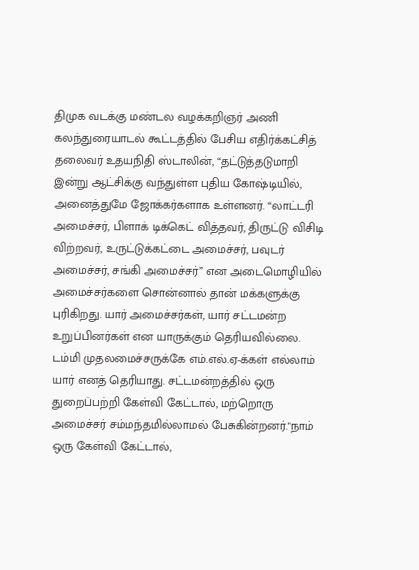திமுக வடக்கு மண்டல வழக்கறிஞர் அணி கலந்துரையாடல் கூட்டத்தில் பேசிய எதிர்க்கட்சித் தலைவர் உதயநிதி ஸ்டாலின், “தட்டுத்தடுமாறி இன்று ஆட்சிக்கு வந்துள்ள புதிய கோஷ்டியில், அனைத்துமே ஜோக்கர்களாக உள்ளனர். “லாட்டரி அமைச்சர், பிளாக் டிக்கெட் வித்தவர், திருட்டு விசிடி விற்றவர், உருட்டுக்கட்டை அமைச்சர், பவுடர் அமைச்சர், சங்கி அமைச்சர்” என அடைமொழியில் அமைச்சர்களை சொன்னால் தான் மக்களுக்கு புரிகிறது. யார் அமைச்சர்கள், யார் சட்டமன்ற உறுப்பினர்கள் என யாருக்கும் தெரியவில்லை. டம்மி முதலமைச்சருக்கே எம்.எல்.ஏ-க்கள் எல்லாம் யார் எனத் தெரியாது. சட்டமன்றத்தில் ஒரு துறைப்பற்றி கேள்வி கேட்டால், மற்றொரு அமைச்சர் சம்மந்தமில்லாமல் பேசுகின்றனர்."நாம் ஒரு கேள்வி கேட்டால்,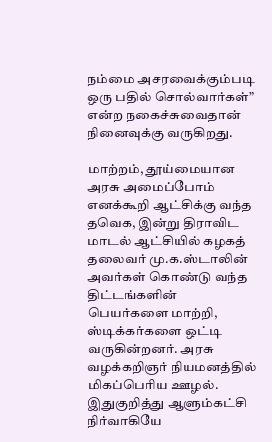நம்மை அசரவைக்கும்படி ஒரு பதில் சொல்வார்கள்” என்ற நகைச்சுவைதான் நினைவுக்கு வருகிறது.

மாற்றம், தூய்மையான அரசு அமைப்போம் எனக்கூறி ஆட்சிக்கு வந்த தவெக, இன்று திராவிட மாடல் ஆட்சியில் கழகத் தலைவர் மு.க.ஸ்டாலின் அவர்கள் கொண்டு வந்த திட்டங்களின் பெயர்களை மாற்றி, ஸ்டிக்கர்களை ஒட்டி வருகின்றனர். அரசு வழக்கறிஞர் நியமனத்தில் மிகப்பெரிய ஊழல். இதுகுறித்து ஆளும்கட்சி நிர்வாகியே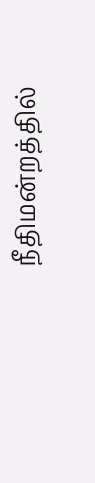நீதிமன்றத்தில்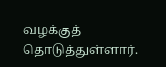வழக்குத் தொடுத்துள்ளார்.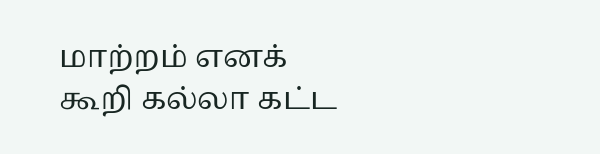மாற்றம் எனக் கூறி கல்லா கட்ட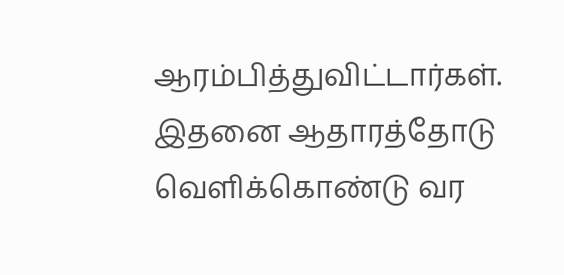ஆரம்பித்துவிட்டார்கள். இதனை ஆதாரத்தோடு வெளிக்கொண்டு வர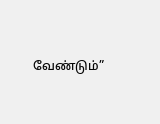வேண்டும்”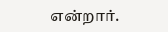என்றார்.